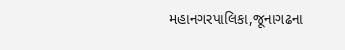મહાનગરપાલિકા,જૂનાગઢના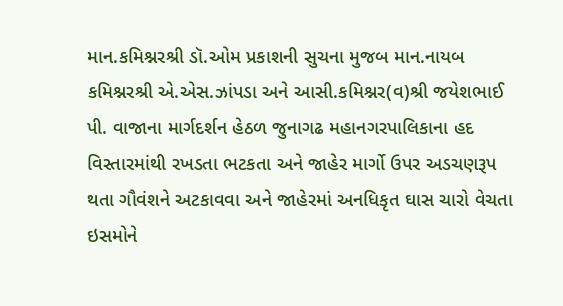માન.કમિશ્નરશ્રી ડૉ.ઓમ પ્રકાશની સુચના મુજબ માન.નાયબ કમિશ્નરશ્રી એ.એસ.ઝાંપડા અને આસી.કમિશ્નર(વ)શ્રી જયેશભાઈ પી. વાજાના માર્ગદર્શન હેઠળ જુનાગઢ મહાનગરપાલિકાના હદ વિસ્તારમાંથી રખડતા ભટકતા અને જાહેર માર્ગો ઉપર અડચણરૂપ થતા ગૌવંશને અટકાવવા અને જાહેરમાં અનધિકૃત ઘાસ ચારો વેચતા ઇસમોને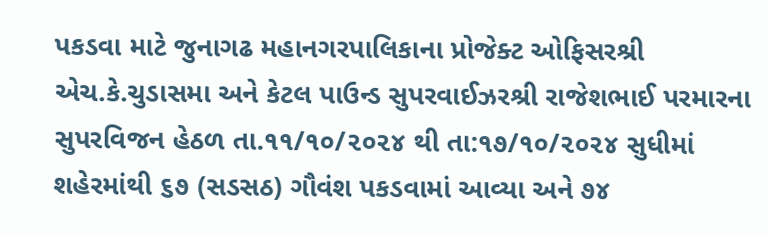પકડવા માટે જુનાગઢ મહાનગરપાલિકાના પ્રોજેક્ટ ઓફિસરશ્રી એચ.કે.ચુડાસમા અને કેટલ પાઉન્ડ સુપરવાઈઝરશ્રી રાજેશભાઈ પરમારના સુપરવિજન હેઠળ તા.૧૧/૧૦/૨૦૨૪ થી તા:૧૭/૧૦/૨૦૨૪ સુધીમાં શહેરમાંથી ૬૭ (સડસઠ) ગૌવંશ પકડવામાં આવ્યા અને ૭૪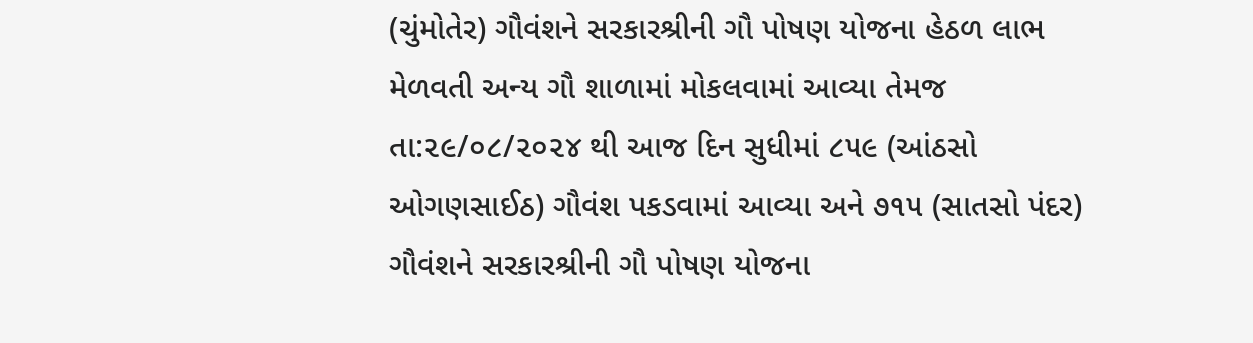(ચુંમોતેર) ગૌવંશને સરકારશ્રીની ગૌ પોષણ યોજના હેઠળ લાભ મેળવતી અન્ય ગૌ શાળામાં મોકલવામાં આવ્યા તેમજ તા:૨૯/૦૮/૨૦૨૪ થી આજ દિન સુધીમાં ૮૫૯ (આંઠસો ઓગણસાઈઠ) ગૌવંશ પકડવામાં આવ્યા અને ૭૧૫ (સાતસો પંદર) ગૌવંશને સરકારશ્રીની ગૌ પોષણ યોજના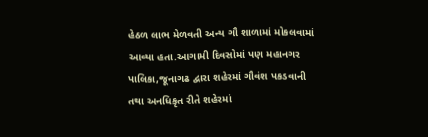હેઠળ લાભ મેળવતી અન્ય ગૌ શાળામાં મોકલવામાં આવ્યા હતા.આગામી દિવસોમાં પણ મહાનગર પાલિકા,જૂનાગઢ દ્વારા શહેરમાં ગૌવંશ પકડવાની તથા અનધિકૃત રીતે શહેરમાં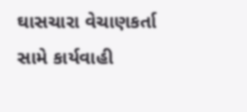ઘાસચારા વેચાણકર્તા સામે કાર્યવાહી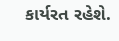કાર્યરત રહેશે.